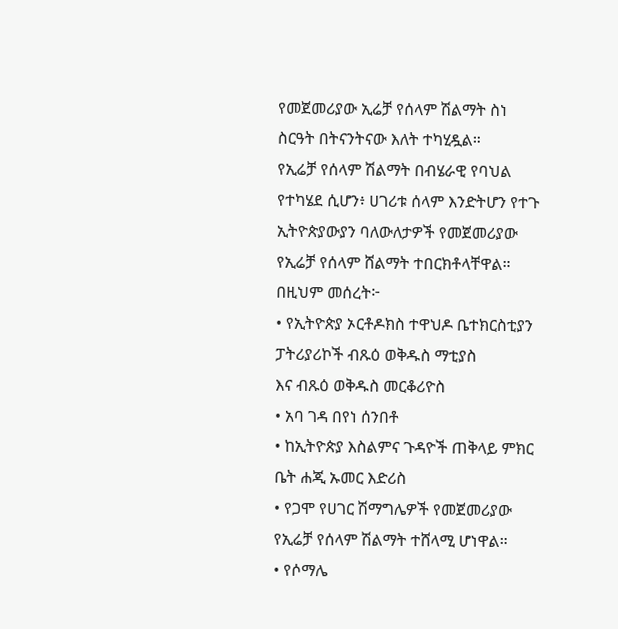የመጀመሪያው ኢሬቻ የሰላም ሽልማት ስነ ስርዓት በትናንትናው እለት ተካሂዷል።
የኢሬቻ የሰላም ሽልማት በብሄራዊ የባህል የተካሄደ ሲሆን፥ ሀገሪቱ ሰላም እንድትሆን የተጉ ኢትዮጵያውያን ባለውለታዎች የመጀመሪያው የኢሬቻ የሰላም ሸልማት ተበርክቶላቸዋል።
በዚህም መሰረት፦
• የኢትዮጵያ ኦርቶዶክስ ተዋህዶ ቤተክርስቲያን ፓትሪያሪኮች ብጹዕ ወቅዱስ ማቲያስ
እና ብጹዕ ወቅዱስ መርቆሪዮስ
• አባ ገዳ በየነ ሰንበቶ
• ከኢትዮጵያ እስልምና ጉዳዮች ጠቅላይ ምክር ቤት ሐጂ ኡመር እድሪስ
• የጋሞ የሀገር ሽማግሌዎች የመጀመሪያው የኢሬቻ የሰላም ሽልማት ተሸላሚ ሆነዋል።
• የሶማሌ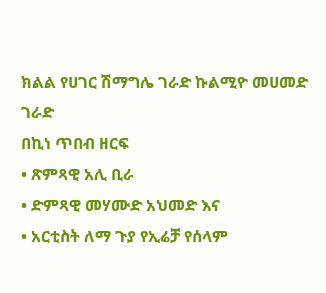ክልል የሀገር ሽማግሌ ገራድ ኩልሚዮ መሀመድ ገራድ
በኪነ ጥበብ ዘርፍ
• ጽምጻዊ አሊ ቢራ
• ድምጻዊ መሃሙድ አህመድ እና
• አርቲስት ለማ ጉያ የኢሬቻ የሰላም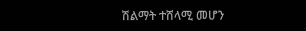ሽልማት ተሸላሚ መሆን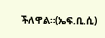ችለዋል።(ኤፍ.ቢ.ሲ)